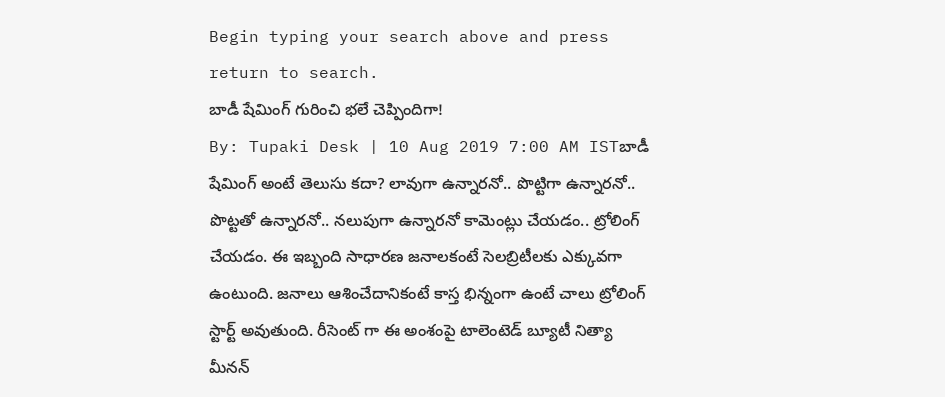Begin typing your search above and press return to search.
బాడీ షేమింగ్ గురించి భలే చెప్పిందిగా!
By: Tupaki Desk | 10 Aug 2019 7:00 AM ISTబాడీ షేమింగ్ అంటే తెలుసు కదా? లావుగా ఉన్నారనో.. పొట్టిగా ఉన్నారనో.. పొట్టతో ఉన్నారనో.. నలుపుగా ఉన్నారనో కామెంట్లు చేయడం.. ట్రోలింగ్ చేయడం. ఈ ఇబ్బంది సాధారణ జనాలకంటే సెలబ్రిటీలకు ఎక్కువగా ఉంటుంది. జనాలు ఆశించేదానికంటే కాస్త భిన్నంగా ఉంటే చాలు ట్రోలింగ్ స్టార్ట్ అవుతుంది. రీసెంట్ గా ఈ అంశంపై టాలెంటెడ్ బ్యూటీ నిత్యా మీనన్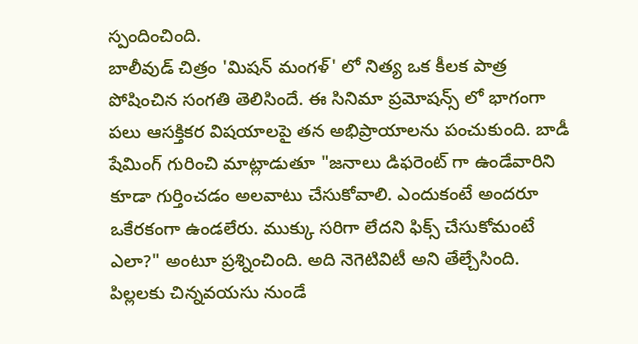స్పందించింది.
బాలీవుడ్ చిత్రం 'మిషన్ మంగళ్' లో నిత్య ఒక కీలక పాత్ర పోషించిన సంగతి తెలిసిందే. ఈ సినిమా ప్రమోషన్స్ లో భాగంగా పలు ఆసక్తికర విషయాలపై తన అభిప్రాయాలను పంచుకుంది. బాడీ షేమింగ్ గురించి మాట్లాడుతూ "జనాలు డిఫరెంట్ గా ఉండేవారిని కూడా గుర్తించడం అలవాటు చేసుకోవాలి. ఎందుకంటే అందరూ ఒకేరకంగా ఉండలేరు. ముక్కు సరిగా లేదని ఫిక్స్ చేసుకోమంటే ఎలా?" అంటూ ప్రశ్నించింది. అది నెగెటివిటీ అని తేల్చేసింది. పిల్లలకు చిన్నవయసు నుండే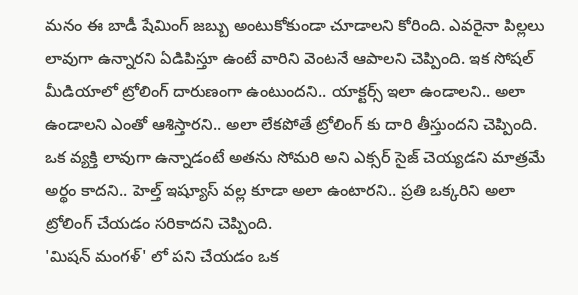మనం ఈ బాడీ షేమింగ్ జబ్బు అంటుకోకుండా చూడాలని కోరింది. ఎవరైనా పిల్లలు లావుగా ఉన్నారని ఏడిపిస్తూ ఉంటే వారిని వెంటనే ఆపాలని చెప్పింది. ఇక సోషల్ మీడియాలో ట్రోలింగ్ దారుణంగా ఉంటుందని.. యాక్టర్స్ ఇలా ఉండాలని.. అలా ఉండాలని ఎంతో ఆశిస్తారని.. అలా లేకపోతే ట్రోలింగ్ కు దారి తీస్తుందని చెప్పింది. ఒక వ్యక్తి లావుగా ఉన్నాడంటే అతను సోమరి అని ఎక్సర్ సైజ్ చెయ్యడని మాత్రమే అర్థం కాదని.. హెల్త్ ఇష్యూస్ వల్ల కూడా అలా ఉంటారని.. ప్రతి ఒక్కరిని అలా ట్రోలింగ్ చేయడం సరికాదని చెప్పింది.
'మిషన్ మంగళ్' లో పని చేయడం ఒక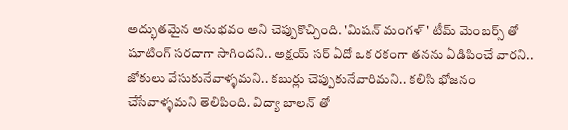అద్భుతమైన అనుభవం అని చెప్పుకొచ్చింది. 'మిషన్ మంగళ్' టీమ్ మెంబర్స్ తో షూటింగ్ సరదాగా సాగిందని.. అక్షయ్ సర్ ఏదో ఒక రకంగా తనను ఏడిపించే వారని.. జోకులు వేసుకునేవాళ్ళమని.. కబుర్లు చెప్పుకునేవారిమని.. కలిసి భోజనం చేసేవాళ్ళమని తెలిపింది. విద్యా బాలన్ తో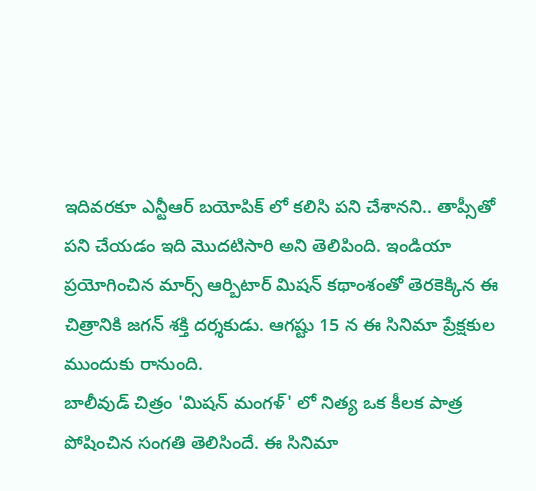ఇదివరకూ ఎన్టీఆర్ బయోపిక్ లో కలిసి పని చేశానని.. తాప్సీతో పని చేయడం ఇది మొదటిసారి అని తెలిపింది. ఇండియా ప్రయోగించిన మార్స్ ఆర్బిటార్ మిషన్ కథాంశంతో తెరకెక్కిన ఈ చిత్రానికి జగన్ శక్తి దర్శకుడు. ఆగష్టు 15 న ఈ సినిమా ప్రేక్షకుల ముందుకు రానుంది.
బాలీవుడ్ చిత్రం 'మిషన్ మంగళ్' లో నిత్య ఒక కీలక పాత్ర పోషించిన సంగతి తెలిసిందే. ఈ సినిమా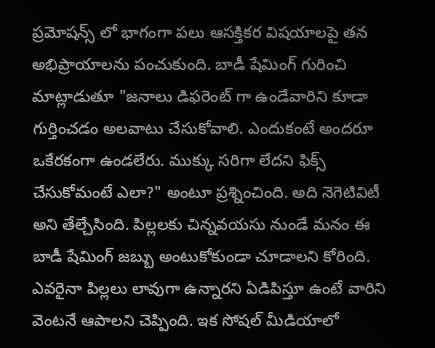ప్రమోషన్స్ లో భాగంగా పలు ఆసక్తికర విషయాలపై తన అభిప్రాయాలను పంచుకుంది. బాడీ షేమింగ్ గురించి మాట్లాడుతూ "జనాలు డిఫరెంట్ గా ఉండేవారిని కూడా గుర్తించడం అలవాటు చేసుకోవాలి. ఎందుకంటే అందరూ ఒకేరకంగా ఉండలేరు. ముక్కు సరిగా లేదని ఫిక్స్ చేసుకోమంటే ఎలా?" అంటూ ప్రశ్నించింది. అది నెగెటివిటీ అని తేల్చేసింది. పిల్లలకు చిన్నవయసు నుండే మనం ఈ బాడీ షేమింగ్ జబ్బు అంటుకోకుండా చూడాలని కోరింది. ఎవరైనా పిల్లలు లావుగా ఉన్నారని ఏడిపిస్తూ ఉంటే వారిని వెంటనే ఆపాలని చెప్పింది. ఇక సోషల్ మీడియాలో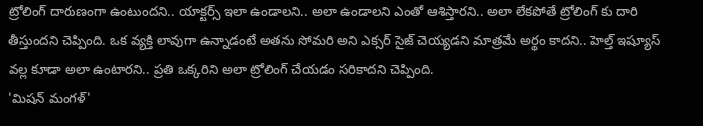ట్రోలింగ్ దారుణంగా ఉంటుందని.. యాక్టర్స్ ఇలా ఉండాలని.. అలా ఉండాలని ఎంతో ఆశిస్తారని.. అలా లేకపోతే ట్రోలింగ్ కు దారి తీస్తుందని చెప్పింది. ఒక వ్యక్తి లావుగా ఉన్నాడంటే అతను సోమరి అని ఎక్సర్ సైజ్ చెయ్యడని మాత్రమే అర్థం కాదని.. హెల్త్ ఇష్యూస్ వల్ల కూడా అలా ఉంటారని.. ప్రతి ఒక్కరిని అలా ట్రోలింగ్ చేయడం సరికాదని చెప్పింది.
'మిషన్ మంగళ్'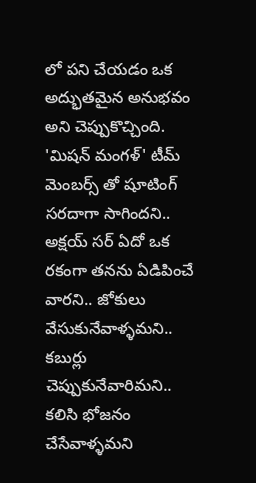లో పని చేయడం ఒక అద్భుతమైన అనుభవం అని చెప్పుకొచ్చింది. 'మిషన్ మంగళ్' టీమ్ మెంబర్స్ తో షూటింగ్ సరదాగా సాగిందని.. అక్షయ్ సర్ ఏదో ఒక రకంగా తనను ఏడిపించే వారని.. జోకులు వేసుకునేవాళ్ళమని.. కబుర్లు చెప్పుకునేవారిమని.. కలిసి భోజనం చేసేవాళ్ళమని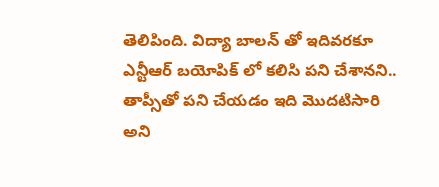తెలిపింది. విద్యా బాలన్ తో ఇదివరకూ ఎన్టీఆర్ బయోపిక్ లో కలిసి పని చేశానని.. తాప్సీతో పని చేయడం ఇది మొదటిసారి అని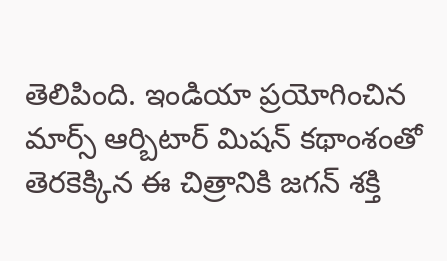తెలిపింది. ఇండియా ప్రయోగించిన మార్స్ ఆర్బిటార్ మిషన్ కథాంశంతో తెరకెక్కిన ఈ చిత్రానికి జగన్ శక్తి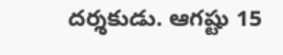దర్శకుడు. ఆగష్టు 15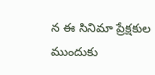న ఈ సినిమా ప్రేక్షకుల ముందుకు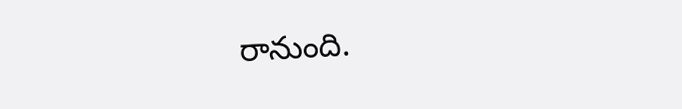రానుంది.